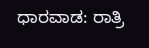ಧಾರವಾಡ: ರಾತ್ರಿ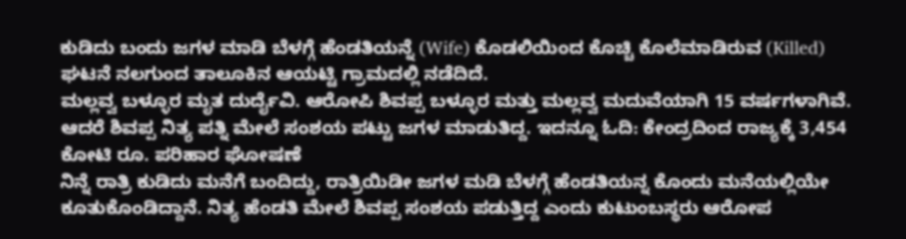ಕುಡಿದು ಬಂದು ಜಗಳ ಮಾಡಿ ಬೆಳಗ್ಗೆ ಹೆಂಡತಿಯನ್ನೆ (Wife) ಕೊಡಲಿಯಿಂದ ಕೊಚ್ಚಿ ಕೊಲೆಮಾಡಿರುವ (Killed) ಘಟನೆ ನಲಗುಂದ ತಾಲೂಕಿನ ಆಯಟ್ಟಿ ಗ್ರಾಮದಲ್ಲಿ ನಡೆದಿದೆ.
ಮಲ್ಲವ್ವ ಬಳ್ಳೂರ ಮೃತ ದುರ್ದೈವಿ. ಆರೋಪಿ ಶಿವಪ್ಪ ಬಳ್ಳೂರ ಮತ್ತು ಮಲ್ಲವ್ವ ಮದುವೆಯಾಗಿ 15 ವರ್ಷಗಳಾಗಿವೆ. ಆದರೆ ಶಿವಪ್ಪ ನಿತ್ಯ ಪತ್ನಿ ಮೇಲೆ ಸಂಶಯ ಪಟ್ಟು ಜಗಳ ಮಾಡುತಿದ್ದ. ಇದನ್ನೂ ಓದಿ: ಕೇಂದ್ರದಿಂದ ರಾಜ್ಯಕ್ಕೆ 3,454 ಕೋಟಿ ರೂ. ಪರಿಹಾರ ಘೋಷಣೆ
ನಿನ್ನೆ ರಾತ್ರಿ ಕುಡಿದು ಮನೆಗೆ ಬಂದಿದ್ದು, ರಾತ್ರಿಯಿಡೀ ಜಗಳ ಮಡಿ ಬೆಳಗ್ಗೆ ಹೆಂಡತಿಯನ್ನ ಕೊಂದು ಮನೆಯಲ್ಲಿಯೇ ಕೂತುಕೊಂಡಿದ್ದಾನೆ. ನಿತ್ಯ ಹೆಂಡತಿ ಮೇಲೆ ಶಿವಪ್ಪ ಸಂಶಯ ಪಡುತ್ತಿದ್ದ ಎಂದು ಕುಟುಂಬಸ್ಥರು ಆರೋಪ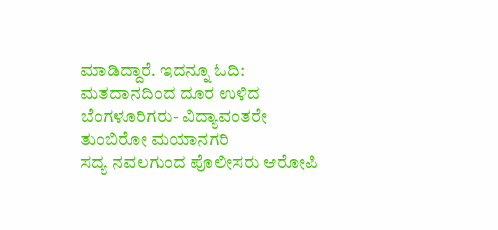ಮಾಡಿದ್ದಾರೆ. ಇದನ್ನೂ ಓದಿ: ಮತದಾನದಿಂದ ದೂರ ಉಳಿದ ಬೆಂಗಳೂರಿಗರು- ವಿದ್ಯಾವಂತರೇ ತುಂಬಿರೋ ಮಯಾನಗರಿ
ಸದ್ಯ ನವಲಗುಂದ ಪೊಲೀಸರು ಆರೋಪಿ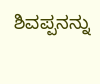ಶಿವಪ್ಪನನ್ನು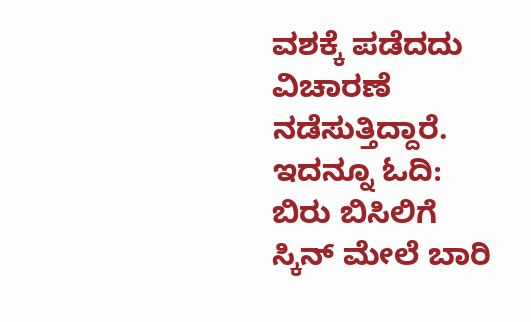ವಶಕ್ಕೆ ಪಡೆದದು ವಿಚಾರಣೆ ನಡೆಸುತ್ತಿದ್ದಾರೆ. ಇದನ್ನೂ ಓದಿ: ಬಿರು ಬಿಸಿಲಿಗೆ ಸ್ಕಿನ್ ಮೇಲೆ ಬಾರಿ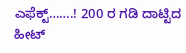ಎಫೆಕ್ಟ್…….! 200 ರ ಗಡಿ ದಾಟ್ಟಿದ ಹೀಟ್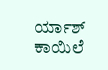ರ್ಯಾಶ್ ಕಾಯಿಲೆ